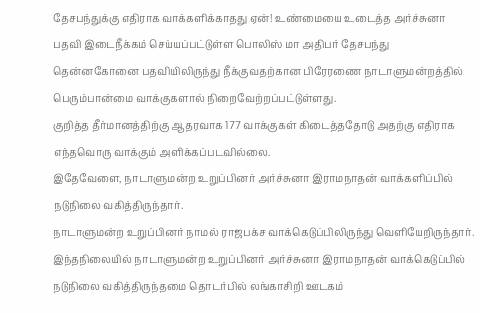தேசபந்துக்கு எதிராக வாக்களிக்காதது ஏன்! உண்மையை உடைத்த அர்ச்சுனா
பதவி இடைநீக்கம் செய்யப்பட்டுள்ள பொலிஸ் மா அதிபர் தேசபந்து தென்னகோனை பதவியிலிருந்து நீக்குவதற்கான பிரேரணை நாடாளுமன்றத்தில் பெரும்பான்மை வாக்குகளால் நிறைவேற்றப்பட்டுள்ளது.
குறித்த தீர்மானத்திற்கு ஆதரவாக 177 வாக்குகள் கிடைத்ததோடு அதற்கு எதிராக எந்தவொரு வாக்கும் அளிக்கப்படவில்லை.
இதேவேளை, நாடாளுமன்ற உறுப்பினர் அர்ச்சுனா இராமநாதன் வாக்களிப்பில் நடுநிலை வகித்திருந்தார்.
நாடாளுமன்ற உறுப்பினர் நாமல் ராஜபக்ச வாக்கெடுப்பிலிருந்து வெளியேறிருந்தார்.
இந்தநிலையில் நாடாளுமன்ற உறுப்பினர் அர்ச்சுனா இராமநாதன் வாக்கெடுப்பில் நடுநிலை வகித்திருந்தமை தொடர்பில் லங்காசிறி ஊடகம்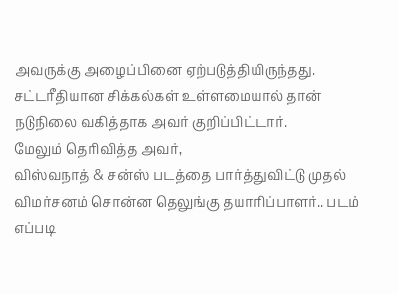அவருக்கு அழைப்பினை ஏற்படுத்தியிருந்தது.
சட்டரீதியான சிக்கல்கள் உள்ளமையால் தான் நடுநிலை வகித்தாக அவர் குறிப்பிட்டார்.
மேலும் தெரிவித்த அவர்,
விஸ்வநாத் & சன்ஸ் படத்தை பார்த்துவிட்டு முதல் விமர்சனம் சொன்ன தெலுங்கு தயாரிப்பாளர்.. படம் எப்படி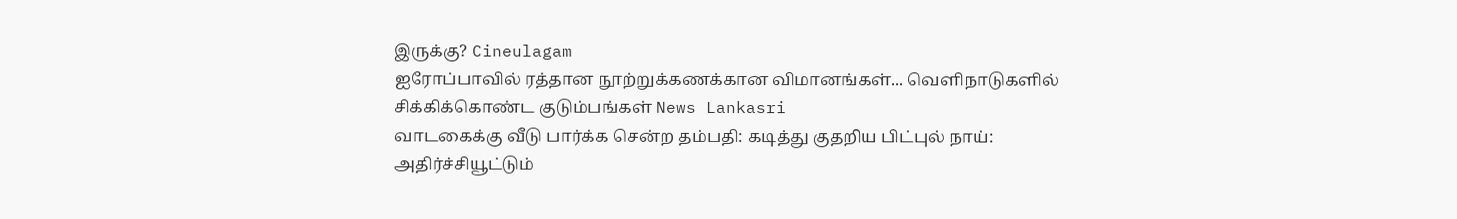இருக்கு? Cineulagam
ஐரோப்பாவில் ரத்தான நூற்றுக்கணக்கான விமானங்கள்... வெளிநாடுகளில் சிக்கிக்கொண்ட குடும்பங்கள் News Lankasri
வாடகைக்கு வீடு பார்க்க சென்ற தம்பதி: கடித்து குதறிய பிட்புல் நாய்: அதிர்ச்சியூட்டும்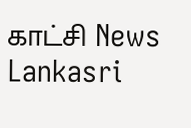காட்சி News Lankasri